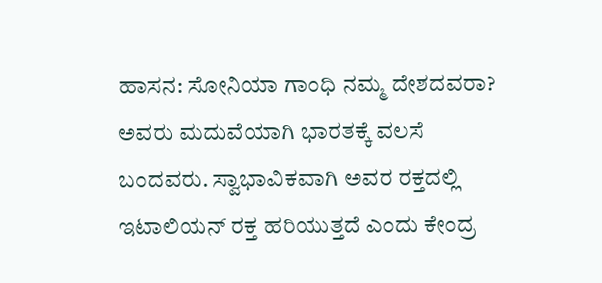ಹಾಸನ: ಸೋನಿಯಾ ಗಾಂಧಿ ನಮ್ಮ ದೇಶದವರಾ? ಅವರು ಮದುವೆಯಾಗಿ ಭಾರತಕ್ಕೆ ವಲಸೆ ಬಂದವರು. ಸ್ವಾಭಾವಿಕವಾಗಿ ಅವರ ರಕ್ತದಲ್ಲಿ ಇಟಾಲಿಯನ್ ರಕ್ತ ಹರಿಯುತ್ತದೆ ಎಂದು ಕೇಂದ್ರ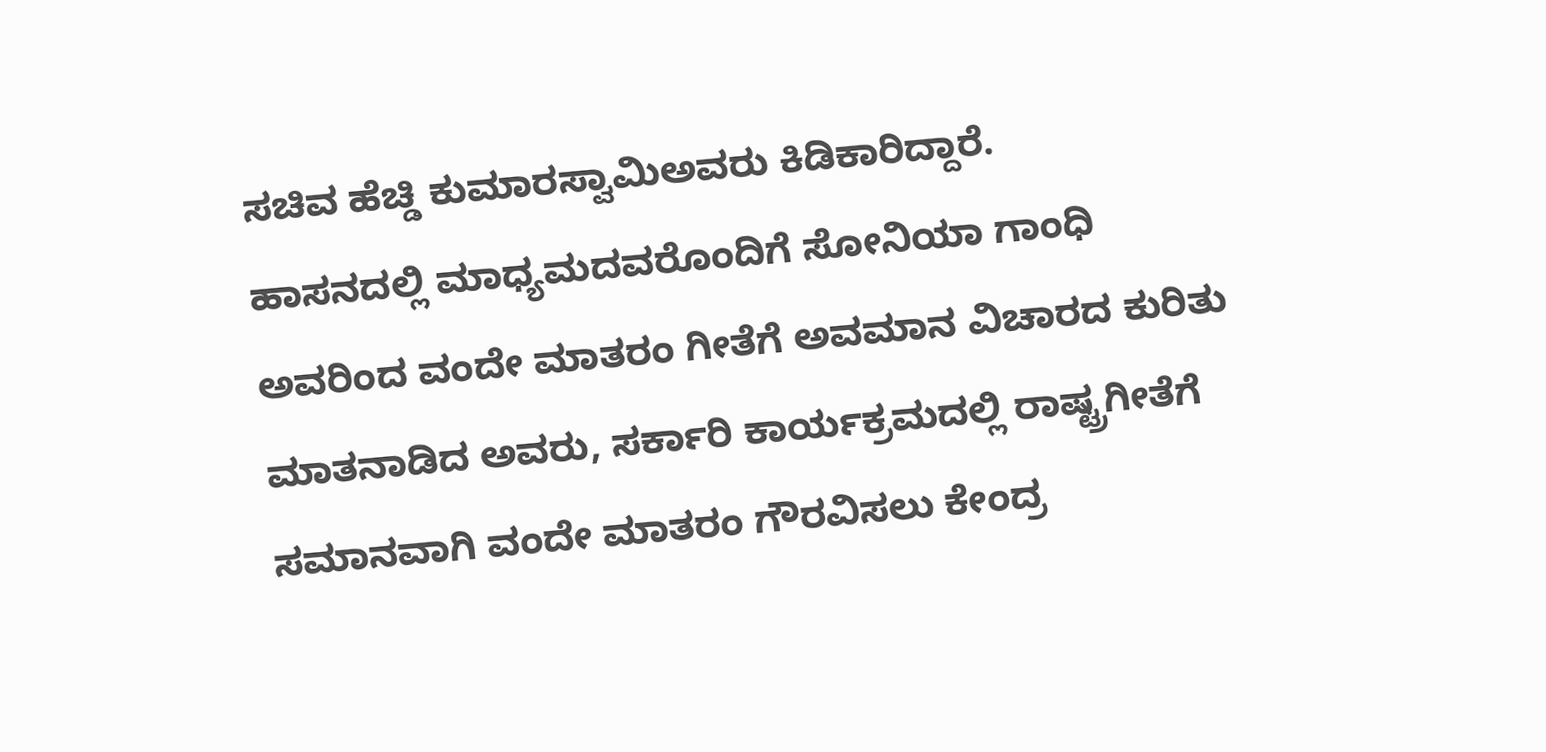ಸಚಿವ ಹೆಚ್ಡಿ ಕುಮಾರಸ್ವಾಮಿಅವರು ಕಿಡಿಕಾರಿದ್ದಾರೆ.
ಹಾಸನದಲ್ಲಿ ಮಾಧ್ಯಮದವರೊಂದಿಗೆ ಸೋನಿಯಾ ಗಾಂಧಿ ಅವರಿಂದ ವಂದೇ ಮಾತರಂ ಗೀತೆಗೆ ಅವಮಾನ ವಿಚಾರದ ಕುರಿತು ಮಾತನಾಡಿದ ಅವರು, ಸರ್ಕಾರಿ ಕಾರ್ಯಕ್ರಮದಲ್ಲಿ ರಾಷ್ಟ್ರಗೀತೆಗೆ ಸಮಾನವಾಗಿ ವಂದೇ ಮಾತರಂ ಗೌರವಿಸಲು ಕೇಂದ್ರ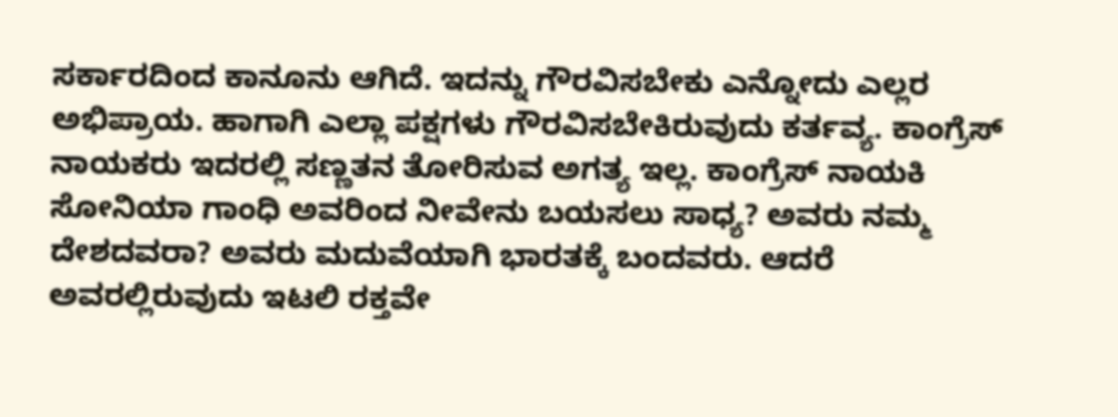ಸರ್ಕಾರದಿಂದ ಕಾನೂನು ಆಗಿದೆ. ಇದನ್ನು ಗೌರವಿಸಬೇಕು ಎನ್ನೋದು ಎಲ್ಲರ ಅಭಿಪ್ರಾಯ. ಹಾಗಾಗಿ ಎಲ್ಲಾ ಪಕ್ಷಗಳು ಗೌರವಿಸಬೇಕಿರುವುದು ಕರ್ತವ್ಯ. ಕಾಂಗ್ರೆಸ್ ನಾಯಕರು ಇದರಲ್ಲಿ ಸಣ್ಣತನ ತೋರಿಸುವ ಅಗತ್ಯ ಇಲ್ಲ. ಕಾಂಗ್ರೆಸ್ ನಾಯಕಿ ಸೋನಿಯಾ ಗಾಂಧಿ ಅವರಿಂದ ನೀವೇನು ಬಯಸಲು ಸಾಧ್ಯ? ಅವರು ನಮ್ಮ ದೇಶದವರಾ? ಅವರು ಮದುವೆಯಾಗಿ ಭಾರತಕ್ಕೆ ಬಂದವರು. ಆದರೆ ಅವರಲ್ಲಿರುವುದು ಇಟಲಿ ರಕ್ತವೇ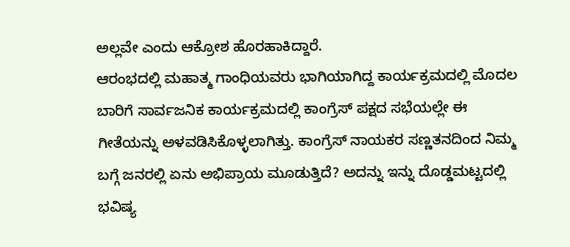ಅಲ್ಲವೇ ಎಂದು ಆಕ್ರೋಶ ಹೊರಹಾಕಿದ್ದಾರೆ.
ಆರಂಭದಲ್ಲಿ ಮಹಾತ್ಮ ಗಾಂಧಿಯವರು ಭಾಗಿಯಾಗಿದ್ದ ಕಾರ್ಯಕ್ರಮದಲ್ಲಿ ಮೊದಲ ಬಾರಿಗೆ ಸಾರ್ವಜನಿಕ ಕಾರ್ಯಕ್ರಮದಲ್ಲಿ ಕಾಂಗ್ರೆಸ್ ಪಕ್ಷದ ಸಭೆಯಲ್ಲೇ ಈ ಗೀತೆಯನ್ನು ಅಳವಡಿಸಿಕೊಳ್ಳಲಾಗಿತ್ತು. ಕಾಂಗ್ರೆಸ್ ನಾಯಕರ ಸಣ್ಣತನದಿಂದ ನಿಮ್ಮ ಬಗ್ಗೆ ಜನರಲ್ಲಿ ಏನು ಅಭಿಪ್ರಾಯ ಮೂಡುತ್ತಿದೆ? ಅದನ್ನು ಇನ್ನು ದೊಡ್ಡಮಟ್ಟದಲ್ಲಿ ಭವಿಷ್ಯ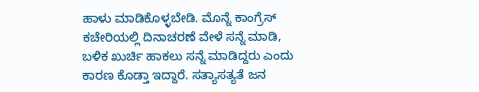ಹಾಳು ಮಾಡಿಕೊಳ್ಳಬೇಡಿ. ಮೊನ್ನೆ ಕಾಂಗ್ರೆಸ್ ಕಚೇರಿಯಲ್ಲಿ ದಿನಾಚರಣೆ ವೇಳೆ ಸನ್ನೆ ಮಾಡಿ, ಬಳಿಕ ಖುರ್ಚಿ ಹಾಕಲು ಸನ್ನೆ ಮಾಡಿದ್ದರು ಎಂದು ಕಾರಣ ಕೊಡ್ತಾ ಇದ್ದಾರೆ. ಸತ್ಯಾಸತ್ಯತೆ ಜನ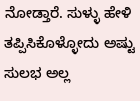ನೋಡ್ತಾರೆ. ಸುಳ್ಳು ಹೇಳಿ ತಪ್ಪಿಸಿಕೊಳ್ಳೋದು ಅಷ್ಟು ಸುಲಭ ಅಲ್ಲ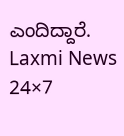ಎಂದಿದ್ದಾರೆ.
Laxmi News 24×7